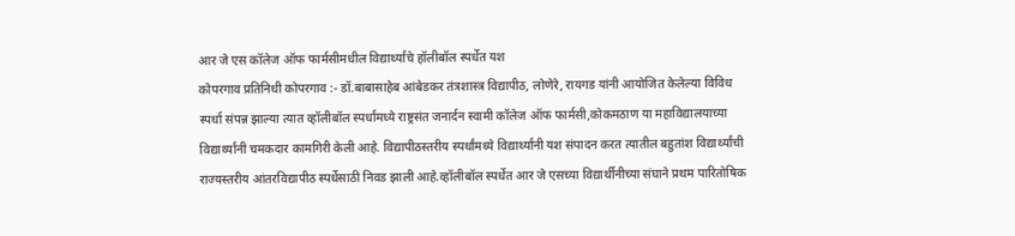आर जे एस कॉलेज ऑफ फार्मसीमधील विद्यार्थ्यांचे हॉलीबॉल स्पर्धेत यश
कोपरगाव प्रतिनिधी कोपरगाव :- डॉ.बाबासाहेब आंबेडकर तंत्रशास्त्र विद्यापीठ, लोणेरे, रायगड यांनी आयोजित केलेल्या विविध स्पर्धा संपन्न झाल्या त्यात व्हॉलीबॉल स्पर्धांमध्ये राष्ट्रसंत जनार्दन स्वामी कॉलेज ऑफ फार्मसी,कोकमठाण या महाविद्यालयाच्या विद्यार्थ्यांनी चमकदार कामगिरी केली आहे. विद्यापीठस्तरीय स्पर्धांमध्ये विद्यार्थ्यांनी यश संपादन करत त्यातील बहुतांश विद्यार्थ्यांची राज्यस्तरीय आंतरविद्यापीठ स्पर्धेसाठी निवड झाली आहे.व्हॉलीबॉल स्पर्धेत आर जे एसच्या विद्यार्थीनीच्या संघाने प्रथम पारितोषिक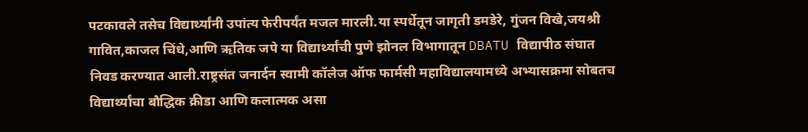पटकावले तसेच विद्यार्थ्यांनी उपांत्य फेरीपर्यंत मजल मारली.या स्पर्धेतून जागृती डमडेरे, गुंजन विखे,जयश्री गावित,काजल चिंधे,आणि ऋतिक जपे या विद्यार्थ्यांची पुणे झोनल विभागातून DBATU विद्यापीठ संघात निवड करण्यात आली.राष्ट्रसंत जनार्दन स्वामी कॉलेज ऑफ फार्मसी महाविद्यालयामध्ये अभ्यासक्रमा सोबतच विद्यार्थ्यांचा बौद्धिक क्रीडा आणि कलात्मक असा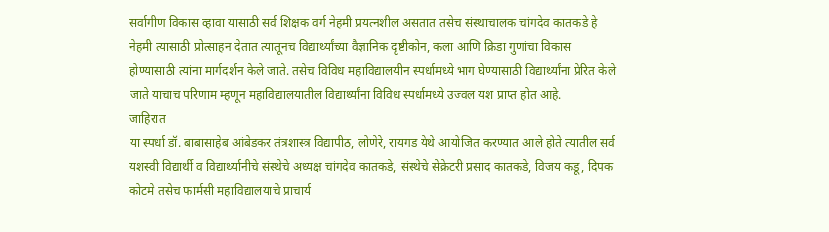सर्वागीण विकास व्हावा यासाठी सर्व शिक्षक वर्ग नेहमी प्रयत्नशील असतात तसेच संस्थाचालक चांगदेव कातकडे हे नेहमी त्यासाठी प्रोत्साहन देतात त्यातूनच विद्यार्थ्यांच्या वैज्ञानिक दृष्टीकोन, कला आणि क्रिडा गुणांचा विकास होण्यासाठी त्यांना मार्गदर्शन केले जाते. तसेच विविध महाविद्यालयीन स्पर्धामध्ये भाग घेण्यासाठी विद्यार्थ्यांना प्रेरित केले जाते याचाच परिणाम म्हणून महाविद्यालयातील विद्यार्थ्यांना विविध स्पर्धामध्ये उज्वल यश प्राप्त होत आहे.
जाहिरात
या स्पर्धा डॉ. बाबासाहेब आंबेडकर तंत्रशास्त्र विद्यापीठ, लोणेरे, रायगड येथे आयोजित करण्यात आले होते त्यातील सर्व यशस्वी विद्यार्थी व विद्यार्थ्यानीचे संस्थेचे अध्यक्ष चांगदेव कातकडे, संस्थेचे सेक्रेटरी प्रसाद कातकडे, विजय कडू, दिपक कोटमे तसेच फार्मसी महाविद्यालयाचे प्राचार्य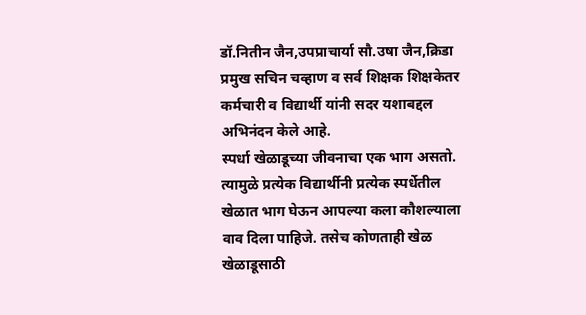डॉ.नितीन जैन,उपप्राचार्या सौ.उषा जैन,क्रिडा प्रमुख सचिन चव्हाण व सर्व शिक्षक शिक्षकेतर कर्मचारी व विद्यार्थी यांनी सदर यशाबद्दल अभिनंदन केले आहे.
स्पर्धा खेळाडूच्या जीवनाचा एक भाग असतो. त्यामुळे प्रत्येक विद्यार्थीनी प्रत्येक स्पर्धेतील खेळात भाग घेऊन आपल्या कला कौशल्याला वाव दिला पाहिजे. तसेच कोणताही खेळ खेळाडूसाठी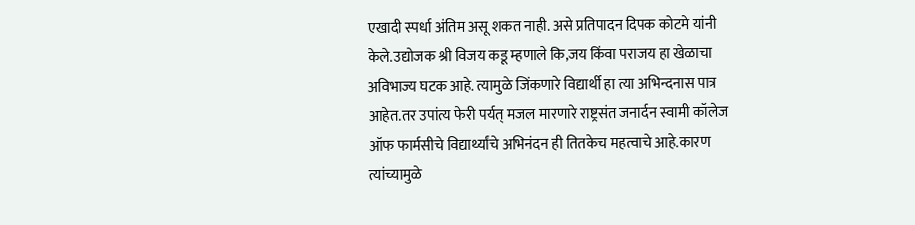एखादी स्पर्धा अंतिम असू शकत नाही. असे प्रतिपादन दिपक कोटमे यांनी केले.उद्योजक श्री विजय कडू म्हणाले कि,जय किंवा पराजय हा खेळाचा अविभाज्य घटक आहे. त्यामुळे जिंकणारे विद्यार्थी हा त्या अभिन्दनास पात्र आहेत.तर उपांत्य फेरी पर्यत् मजल मारणारे राष्ट्रसंत जनार्दन स्वामी कॉलेज ऑफ फार्मसीचे विद्यार्थ्यांचे अभिनंदन ही तितकेच महत्वाचे आहे.कारण त्यांच्यामुळे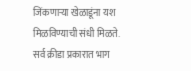जिंकणाऱ्या खेळाडूंना यश मिळविण्याची संधी मिळते. सर्व क्रीडा प्रकारात भाग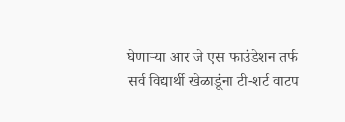घेणाऱ्या आर जे एस फाउंडेशन तर्फ सर्व विद्यार्थी खेळाडूंना टी-शर्ट वाटप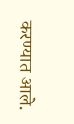करण्यात आले.